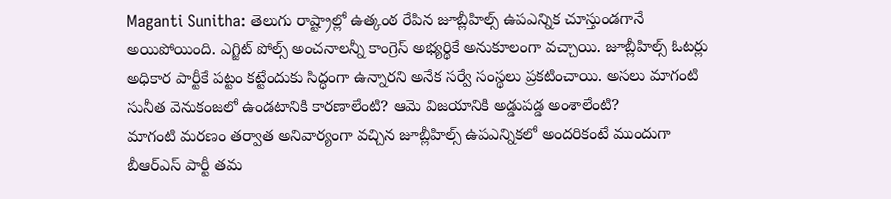Maganti Sunitha: తెలుగు రాష్ట్రాల్లో ఉత్కంఠ రేపిన జూబ్లీహిల్స్ ఉపఎన్నిక చూస్తుండగానే అయిపోయింది. ఎగ్జిట్ పోల్స్ అంచనాలన్నీ కాంగ్రెస్ అభ్యర్థికే అనుకూలంగా వచ్చాయి. జూబ్లీహిల్స్ ఓటర్లు అధికార పార్టీకే పట్టం కట్టేందుకు సిద్ధంగా ఉన్నారని అనేక సర్వే సంస్థలు ప్రకటించాయి. అసలు మాగంటి సునీత వెనుకంజలో ఉండటానికి కారణాలేంటి? ఆమె విజయానికి అడ్డుపడ్డ అంశాలేంటి?
మాగంటి మరణం తర్వాత అనివార్యంగా వచ్చిన జూబ్లీహిల్స్ ఉపఎన్నికలో అందరికంటే ముందుగా బీఆర్ఎస్ పార్టీ తమ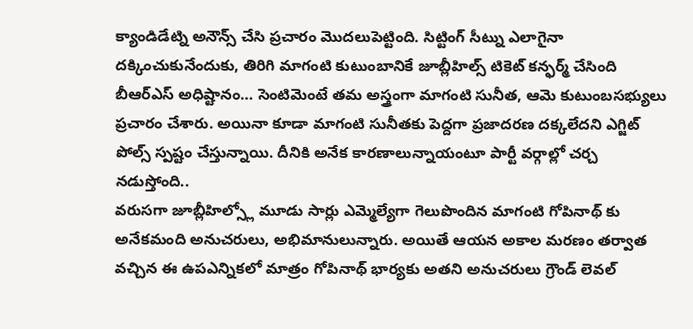క్యాండిడేట్ని అనౌన్స్ చేసి ప్రచారం మొదలుపెట్టింది. సిట్టింగ్ సీట్ను ఎలాగైనా దక్కించుకునేందుకు, తిరిగి మాగంటి కుటుంబానికే జూబ్లీహిల్స్ టికెట్ కన్ఫర్మ్ చేసింది బీఆర్ఎస్ అధిష్టానం… సెంటిమెంటే తమ అస్త్రంగా మాగంటి సునీత, ఆమె కుటుంబసభ్యులు ప్రచారం చేశారు. అయినా కూడా మాగంటి సునీతకు పెద్దగా ప్రజాదరణ దక్కలేదని ఎగ్జిట్ పోల్స్ స్పష్టం చేస్తున్నాయి. దీనికి అనేక కారణాలున్నాయంటూ పార్టీ వర్గాల్లో చర్చ నడుస్తోంది..
వరుసగా జూబ్లీహిల్స్లో మూడు సార్లు ఎమ్మెల్యేగా గెలుపొందిన మాగంటి గోపినాథ్ కు అనేకమంది అనుచరులు, అభిమానులున్నారు. అయితే ఆయన అకాల మరణం తర్వాత వచ్చిన ఈ ఉపఎన్నికలో మాత్రం గోపినాథ్ భార్యకు అతని అనుచరులు గ్రౌండ్ లెవల్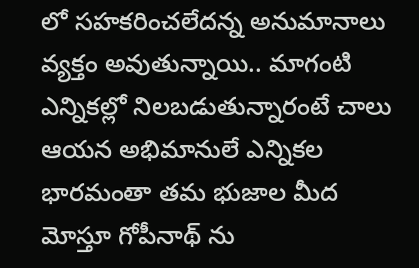లో సహకరించలేదన్న అనుమానాలు వ్యక్తం అవుతున్నాయి.. మాగంటి ఎన్నికల్లో నిలబడుతున్నారంటే చాలు ఆయన అభిమానులే ఎన్నికల భారమంతా తమ భుజాల మీద మోస్తూ గోపీనాథ్ ను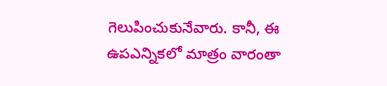గెలుపించుకునేవారు. కానీ, ఈ ఉపఎన్నికలో మాత్రం వారంతా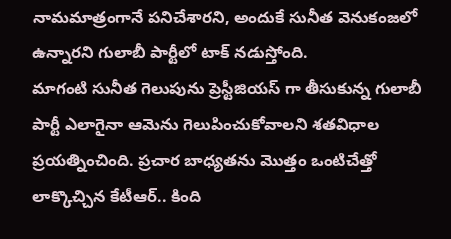నామమాత్రంగానే పనిచేశారని, అందుకే సునీత వెనుకంజలో ఉన్నారని గులాబీ పార్టీలో టాక్ నడుస్తోంది.
మాగంటి సునీత గెలుపును ప్రెస్టీజియస్ గా తీసుకున్న గులాబీ పార్టీ ఎలాగైనా ఆమెను గెలుపించుకోవాలని శతవిధాల ప్రయత్నించింది. ప్రచార బాధ్యతను మొత్తం ఒంటిచేత్తో లాక్కొచ్చిన కేటీఆర్.. కింది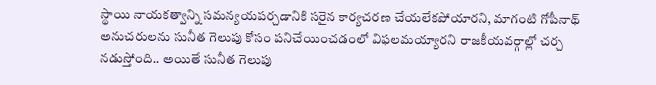స్థాయి నాయకత్వాన్ని సమన్యయపర్చడానికి సరైన కార్యచరణ చేయలేకపోయారని, మాగంటి గోపీనాథ్ అనుచరులను సునీత గెలుపు కోసం పనిచేయించడంలో విఫలమయ్యారని రాజకీయవర్గాల్లో చర్చ నడుస్తోంది.. అయితే సునీత గెలుపు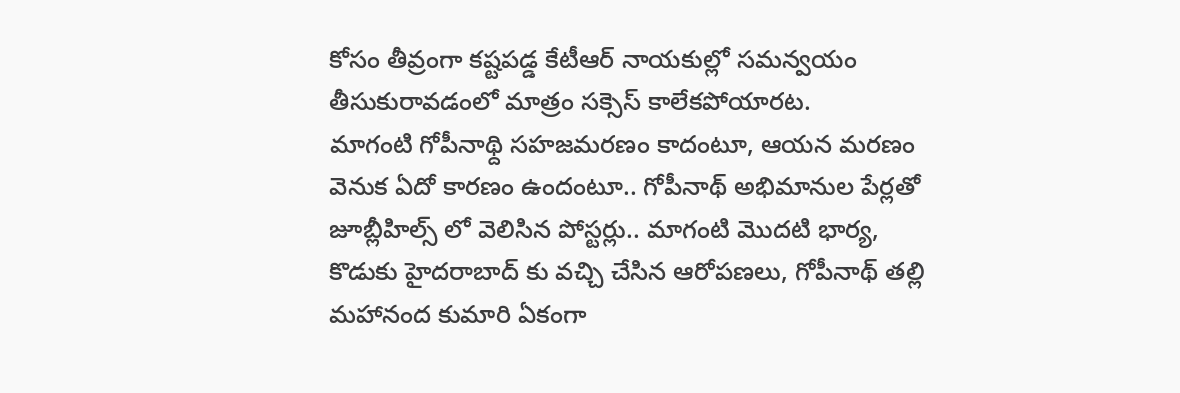కోసం తీవ్రంగా కష్టపడ్డ కేటీఆర్ నాయకుల్లో సమన్వయం తీసుకురావడంలో మాత్రం సక్సెస్ కాలేకపోయారట.
మాగంటి గోపీనాథ్ది సహజమరణం కాదంటూ, ఆయన మరణం వెనుక ఏదో కారణం ఉందంటూ.. గోపీనాథ్ అభిమానుల పేర్లతో జూబ్లీహిల్స్ లో వెలిసిన పోస్టర్లు.. మాగంటి మొదటి భార్య, కొడుకు హైదరాబాద్ కు వచ్చి చేసిన ఆరోపణలు, గోపీనాథ్ తల్లి మహానంద కుమారి ఏకంగా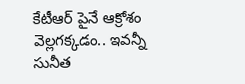కేటీఆర్ పైనే ఆక్రోశం వెల్లగక్కడం.. ఇవన్నీ సునీత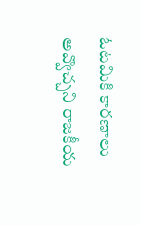ఓటమికి కారణాలు అవ్వొచ్చని రాజకీయ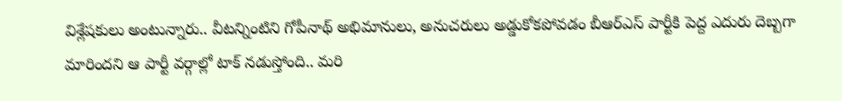విశ్లేషకులు అంటున్నారు.. వీటన్నింటిని గోపీనాథ్ అభిమానులు, అనుచరులు అడ్డుకోకపోవడం బీఆర్ఎస్ పార్టీకి పెద్ద ఎదురు దెబ్బగా మారిందని ఆ పార్టీ వర్గాల్లో టాక్ నడుస్తోంది.. మరి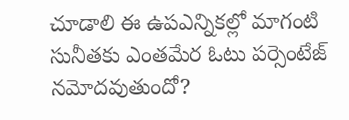చూడాలి ఈ ఉపఎన్నికల్లో మాగంటి సునీతకు ఎంతమేర ఓటు పర్సెంటేజ్ నమోదవుతుందో?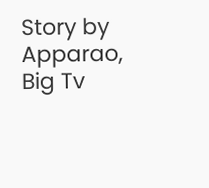Story by Apparao, Big Tv